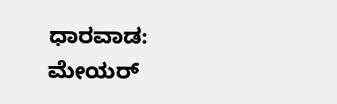ಧಾರವಾಡ:
ಮೇಯರ್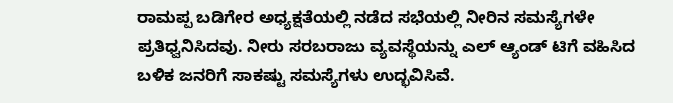ರಾಮಪ್ಪ ಬಡಿಗೇರ ಅಧ್ಯಕ್ಷತೆಯಲ್ಲಿ ನಡೆದ ಸಭೆಯಲ್ಲಿ ನೀರಿನ ಸಮಸ್ಯೆಗಳೇ ಪ್ರತಿಧ್ವನಿಸಿದವು. ನೀರು ಸರಬರಾಜು ವ್ಯವಸ್ಥೆಯನ್ನು ಎಲ್ ಆ್ಯಂಡ್ ಟಿಗೆ ವಹಿಸಿದ ಬಳಿಕ ಜನರಿಗೆ ಸಾಕಷ್ಟು ಸಮಸ್ಯೆಗಳು ಉದ್ಭವಿಸಿವೆ.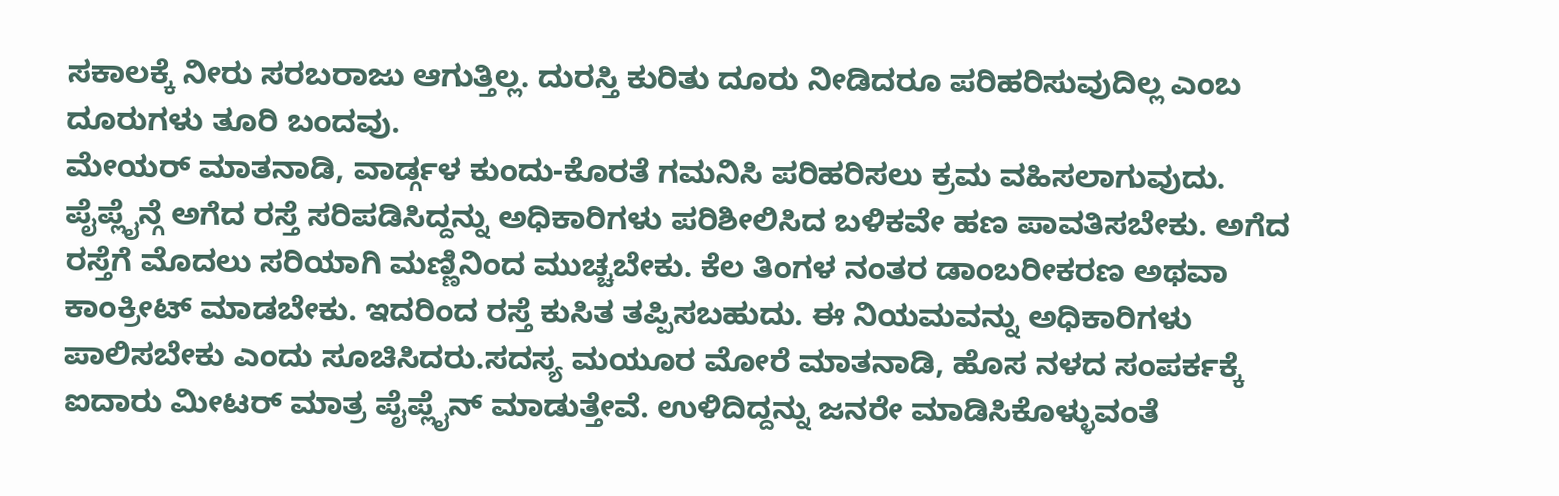ಸಕಾಲಕ್ಕೆ ನೀರು ಸರಬರಾಜು ಆಗುತ್ತಿಲ್ಲ. ದುರಸ್ತಿ ಕುರಿತು ದೂರು ನೀಡಿದರೂ ಪರಿಹರಿಸುವುದಿಲ್ಲ ಎಂಬ ದೂರುಗಳು ತೂರಿ ಬಂದವು.
ಮೇಯರ್ ಮಾತನಾಡಿ, ವಾರ್ಡ್ಗಳ ಕುಂದು-ಕೊರತೆ ಗಮನಿಸಿ ಪರಿಹರಿಸಲು ಕ್ರಮ ವಹಿಸಲಾಗುವುದು. ಪೈಪ್ಲೈನ್ಗೆ ಅಗೆದ ರಸ್ತೆ ಸರಿಪಡಿಸಿದ್ದನ್ನು ಅಧಿಕಾರಿಗಳು ಪರಿಶೀಲಿಸಿದ ಬಳಿಕವೇ ಹಣ ಪಾವತಿಸಬೇಕು. ಅಗೆದ ರಸ್ತೆಗೆ ಮೊದಲು ಸರಿಯಾಗಿ ಮಣ್ಣಿನಿಂದ ಮುಚ್ಚಬೇಕು. ಕೆಲ ತಿಂಗಳ ನಂತರ ಡಾಂಬರೀಕರಣ ಅಥವಾ ಕಾಂಕ್ರೀಟ್ ಮಾಡಬೇಕು. ಇದರಿಂದ ರಸ್ತೆ ಕುಸಿತ ತಪ್ಪಿಸಬಹುದು. ಈ ನಿಯಮವನ್ನು ಅಧಿಕಾರಿಗಳು ಪಾಲಿಸಬೇಕು ಎಂದು ಸೂಚಿಸಿದರು.ಸದಸ್ಯ ಮಯೂರ ಮೋರೆ ಮಾತನಾಡಿ, ಹೊಸ ನಳದ ಸಂಪರ್ಕಕ್ಕೆ ಐದಾರು ಮೀಟರ್ ಮಾತ್ರ ಪೈಪ್ಲೈನ್ ಮಾಡುತ್ತೇವೆ. ಉಳಿದಿದ್ದನ್ನು ಜನರೇ ಮಾಡಿಸಿಕೊಳ್ಳುವಂತೆ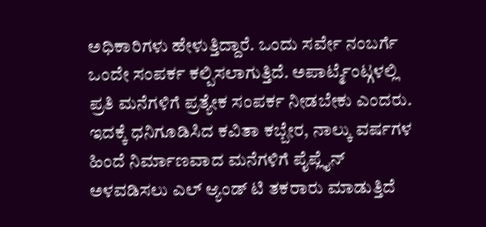ಅಧಿಕಾರಿಗಳು ಹೇಳುತ್ತಿದ್ದಾರೆ. ಒಂದು ಸರ್ವೇ ನಂಬರ್ಗೆ ಒಂದೇ ಸಂಪರ್ಕ ಕಲ್ಪಿಸಲಾಗುತ್ತಿದೆ. ಅಪಾರ್ಟ್ಮೆಂಟ್ಗಳಲ್ಲಿ ಪ್ರತಿ ಮನೆಗಳಿಗೆ ಪ್ರತ್ಯೇಕ ಸಂಪರ್ಕ ನೀಡಬೇಕು ಎಂದರು. ಇದಕ್ಕೆ ಧನಿಗೂಡಿಸಿದ ಕವಿತಾ ಕಬ್ಬೇರ, ನಾಲ್ಕು ವರ್ಷಗಳ ಹಿಂದೆ ನಿರ್ಮಾಣವಾದ ಮನೆಗಳಿಗೆ ಪೈಪ್ಲೈನ್ ಅಳವಡಿಸಲು ಎಲ್ ಆ್ಯಂಡ್ ಟಿ ತಕರಾರು ಮಾಡುತ್ತಿದೆ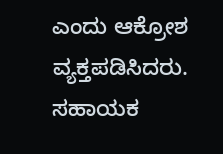ಎಂದು ಆಕ್ರೋಶ ವ್ಯಕ್ತಪಡಿಸಿದರು.
ಸಹಾಯಕ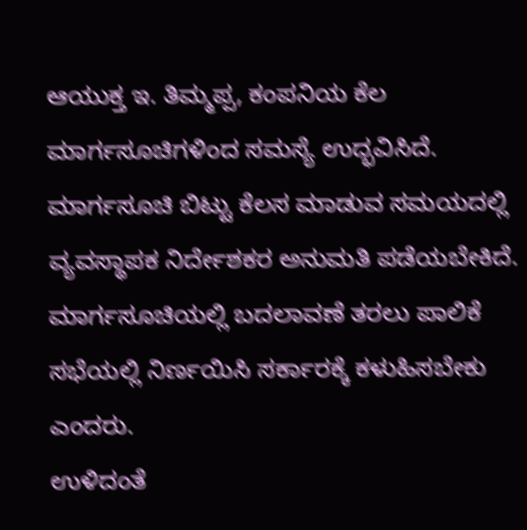ಆಯುಕ್ತ ಇ. ತಿಮ್ಮಪ್ಪ, ಕಂಪನಿಯ ಕೆಲ ಮಾರ್ಗಸೂಚಿಗಳಿಂದ ಸಮಸ್ಯೆ ಉದ್ಭವಿಸಿದೆ. ಮಾರ್ಗಸೂಚಿ ಬಿಟ್ಟು ಕೆಲಸ ಮಾಡುವ ಸಮಯದಲ್ಲಿ ವ್ಯವಸ್ಥಾಪಕ ನಿರ್ದೇಶಕರ ಅನುಮತಿ ಪಡೆಯಬೇಕಿದೆ. ಮಾರ್ಗಸೂಚಿಯಲ್ಲಿ ಬದಲಾವಣೆ ತರಲು ಪಾಲಿಕೆ ಸಭೆಯಲ್ಲಿ ನಿರ್ಣಯಿಸಿ ಸರ್ಕಾರಕ್ಕೆ ಕಳುಹಿಸಬೇಕು ಎಂದರು.
ಉಳಿದಂತೆ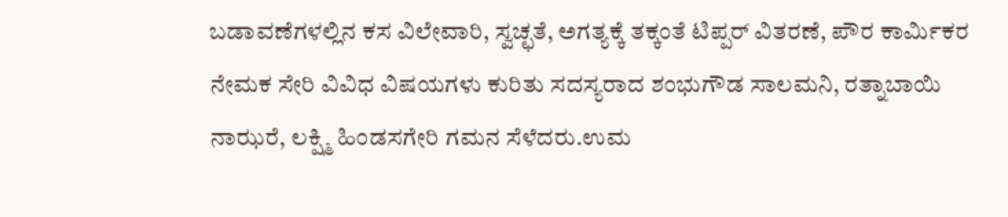ಬಡಾವಣೆಗಳಲ್ಲಿನ ಕಸ ವಿಲೇವಾರಿ, ಸ್ವಚ್ಛತೆ, ಅಗತ್ಯಕ್ಕೆ ತಕ್ಕಂತೆ ಟಿಪ್ಪರ್ ವಿತರಣೆ, ಪೌರ ಕಾರ್ಮಿಕರ ನೇಮಕ ಸೇರಿ ವಿವಿಧ ವಿಷಯಗಳು ಕುರಿತು ಸದಸ್ಯರಾದ ಶಂಭುಗೌಡ ಸಾಲಮನಿ, ರತ್ನಾಬಾಯಿ ನಾಝರೆ, ಲಕ್ಷ್ಮಿ ಹಿಂಡಸಗೇರಿ ಗಮನ ಸೆಳೆದರು.ಉಮ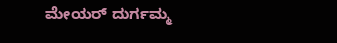ಮೇಯರ್ ದುರ್ಗಮ್ಮ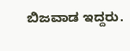ಬಿಜವಾಡ ಇದ್ದರು.